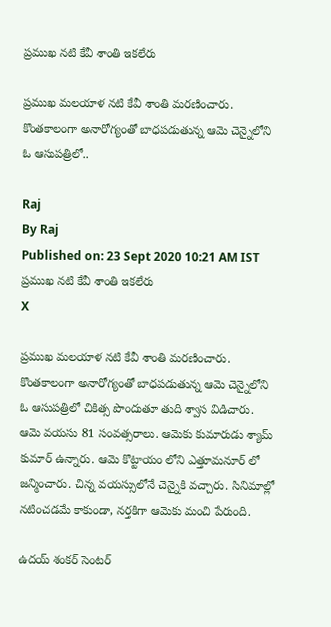ప్రముఖ నటి కేవీ శాంతి ఇకలేరు

ప్రముఖ మలయాళ నటి కేవీ శాంతి మరణించారు. కొంతకాలంగా అనారోగ్యంతో బాధపడుతున్న ఆమె చెన్నైలోని ఓ ఆసుపత్రిలో..

Raj
By Raj
Published on: 23 Sept 2020 10:21 AM IST
ప్రముఖ నటి కేవీ శాంతి ఇకలేరు
X

ప్రముఖ మలయాళ నటి కేవీ శాంతి మరణించారు. కొంతకాలంగా అనారోగ్యంతో బాధపడుతున్న ఆమె చెన్నైలోని ఓ ఆసుపత్రిలో చికిత్స పొందుతూ తుది శ్వాస విడిచారు. ఆమె వయసు 81 సంవత్సరాలు. ఆమెకు కుమారుడు శ్యామ్ కుమార్ ఉన్నారు. ఆమె కొట్టాయం లోని ఎత్తూమనూర్ లో జన్మించారు. చిన్న వయస్సులోనే చెన్నైకి వచ్చారు. సినిమాల్లో నటించడమే కాకుండా, నర్తకిగా ఆమెకు మంచి పేరుంది.

ఉదయ్ శంకర్ సెంటర్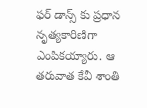ఫర్ డాన్స్ కు ప్రధాన నృత్యకారిణిగా ఎంపికయ్యారు. ఆ తరువాత కేవీ శాంతి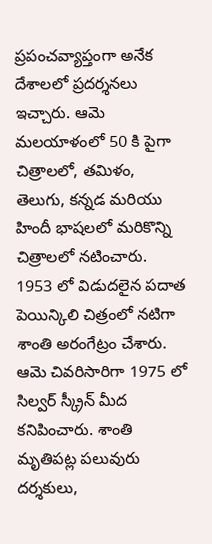ప్రపంచవ్యాప్తంగా అనేక దేశాలలో ప్రదర్శనలు ఇచ్చారు. ఆమె మలయాళంలో 50 కి పైగా చిత్రాలలో, తమిళం, తెలుగు, కన్నడ మరియు హిందీ భాషలలో మరికొన్ని చిత్రాలలో నటించారు. 1953 లో విడుదలైన పదాత పెయిన్కిలి చిత్రంలో నటిగా శాంతి అరంగేట్రం చేశారు. ఆమె చివరిసారిగా 1975 లో సిల్వర్ స్క్రీన్ మీద కనిపించారు. శాంతి మృతిపట్ల పలువురు దర్శకులు,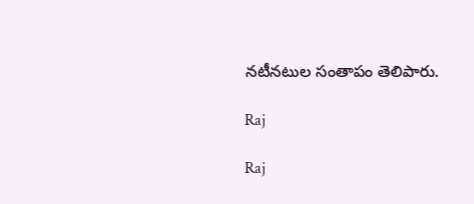నటీనటుల సంతాపం తెలిపారు.

Raj

Raj